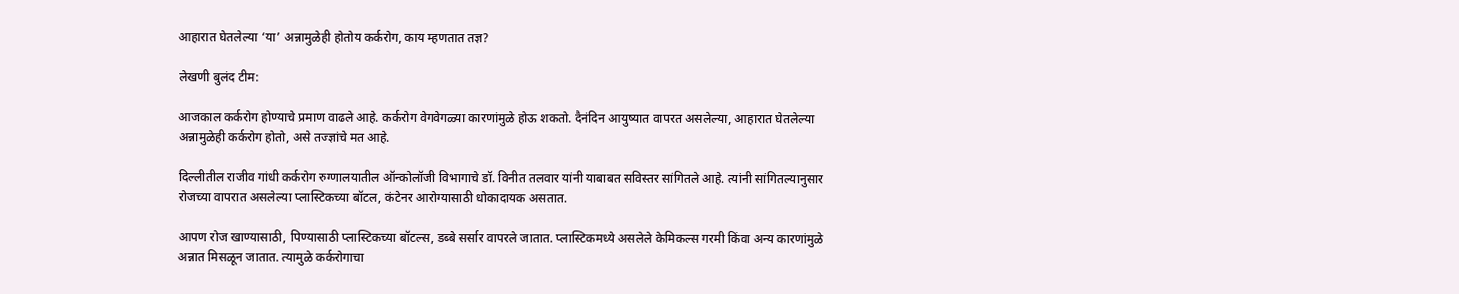आहारात घेतलेल्या ‘या’ अन्नामुळेही होतोय कर्करोग, काय म्हणतात तज्ञ?

लेखणी बुलंद टीम:

आजकाल कर्करोग होण्याचे प्रमाण वाढले आहे. कर्करोग वेगवेगळ्या कारणांमुळे होऊ शकतो. दैनंदिन आयुष्यात वापरत असलेल्या, आहारात घेतलेल्या अन्नामुळेही कर्करोग होतो, असे तज्ज्ञांचे मत आहे.

दिल्लीतील राजीव गांधी कर्करोग रुग्णालयातील ऑन्कोलॉजी विभागाचे डॉ. विनीत तलवार यांनी याबाबत सविस्तर सांगितले आहे. त्यांनी सांगितल्यानुसार रोजच्या वापरात असलेल्या प्लास्टिकच्या बॉटल, कंटेनर आरोग्यासाठी धोकादायक असतात.

आपण रोज खाण्यासाठी, पिण्यासाठी प्लास्टिकच्या बॉटल्स, डब्बे सर्सार वापरले जातात. प्लास्टिकमध्ये असलेले केमिकल्स गरमी किंवा अन्य कारणांमुळे अन्नात मिसळून जातात. त्यामुळे कर्करोगाचा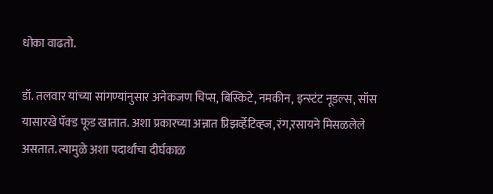धोका वाढतो.

डॉ. तलवार यांच्या सांगण्यांनुसार अनेकजण चिप्स, बिस्किटे, नमकीन, इन्स्टंट नूडल्स, सॉस यासारखे पॅक्ड फूड खातात. अशा प्रकारच्या अन्नात प्रिझर्व्हेटिव्ह्ज, रंग,रसायने मिसळलेले असतात. त्यामुळे अशा पदार्थांचा दीर्घकाळ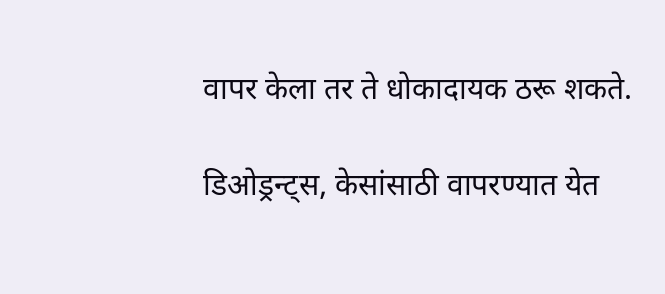वापर केला तर ते धोकादायक ठरू शकते.

डिओड्रन्ट्स, केसांसाठी वापरण्यात येत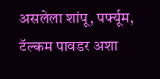असलेला शांपू, पर्फ्यूम, टॅल्कम पावडर अशा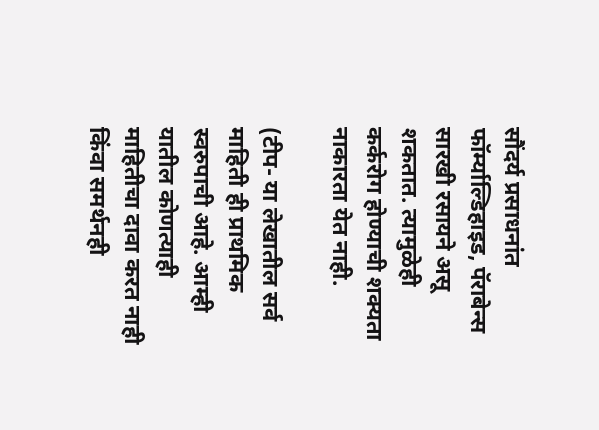सौंदर्य प्रसाधनांत फॉर्म्याल्डिहाइड, पॅराबेन्स सारखी रसायने असू शकतात. त्यामुळेही कर्करोग होण्याची शक्यता नाकारता येत नाही.

(टीप- या लेखातील सर्व माहिती ही प्राथमिक स्वरुपाची आहे. आम्ही यातील कोणत्याही माहितीचा दावा करत नाही किंवा समर्थनही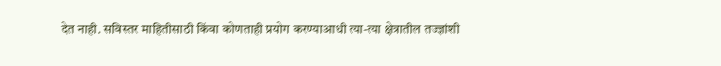देत नाही. सविस्तर माहितीसाठी किंवा कोणताही प्रयोग करण्याआधी त्या-त्या क्षेत्रातील तज्ज्ञांशी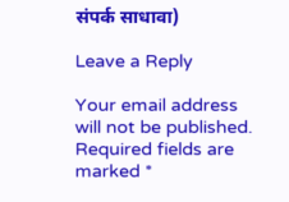संपर्क साधावा)

Leave a Reply

Your email address will not be published. Required fields are marked *